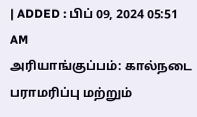| ADDED : பிப் 09, 2024 05:51 AM
அரியாங்குப்பம்: கால்நடை பராமரிப்பு மற்றும்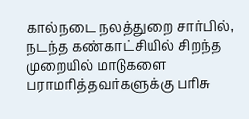கால்நடை நலத்துறை சார்பில், நடந்த கண்காட்சியில் சிறந்த முறையில் மாடுகளை பராமரித்தவர்களுக்கு பரிசு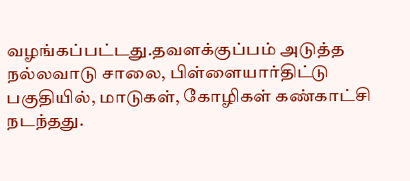வழங்கப்பட்டது.தவளக்குப்பம் அடுத்த நல்லவாடு சாலை, பிள்ளையார்திட்டு பகுதியில், மாடுகள், கோழிகள் கண்காட்சி நடந்தது.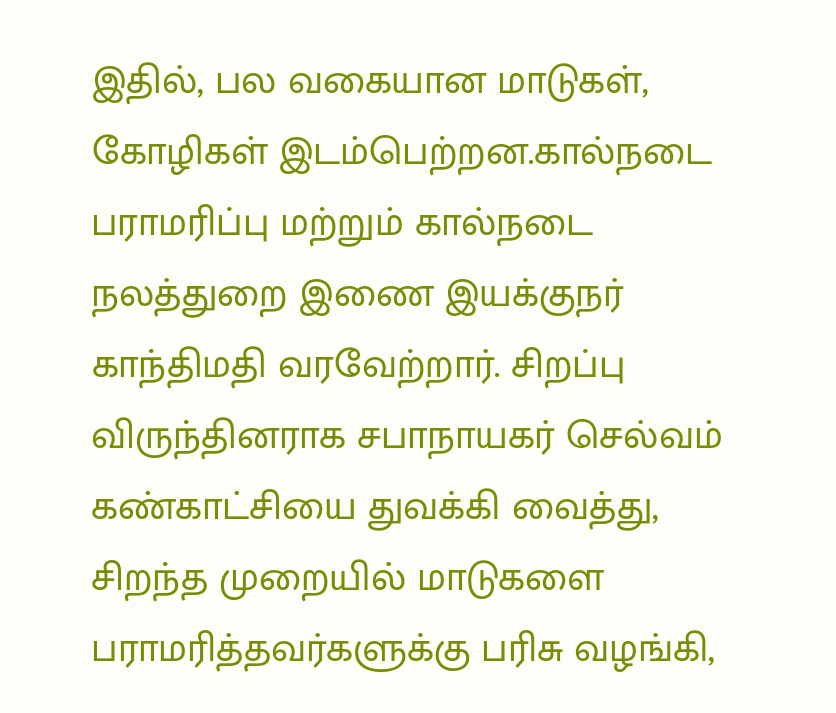இதில், பல வகையான மாடுகள், கோழிகள் இடம்பெற்றன.கால்நடை பராமரிப்பு மற்றும் கால்நடை நலத்துறை இணை இயக்குநர் காந்திமதி வரவேற்றார். சிறப்பு விருந்தினராக சபாநாயகர் செல்வம் கண்காட்சியை துவக்கி வைத்து, சிறந்த முறையில் மாடுகளை பராமரித்தவர்களுக்கு பரிசு வழங்கி,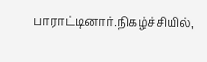பாராட்டினார்.நிகழ்ச்சியில்,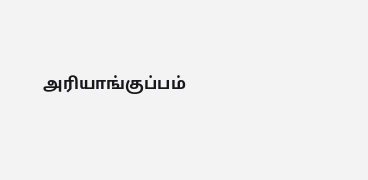அரியாங்குப்பம்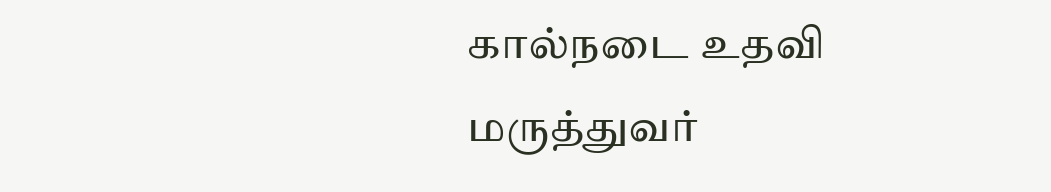கால்நடை உதவி மருத்துவர்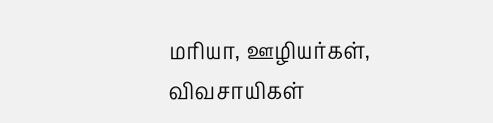மரியா, ஊழியர்கள், விவசாயிகள்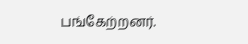பங்கேற்றனர்.